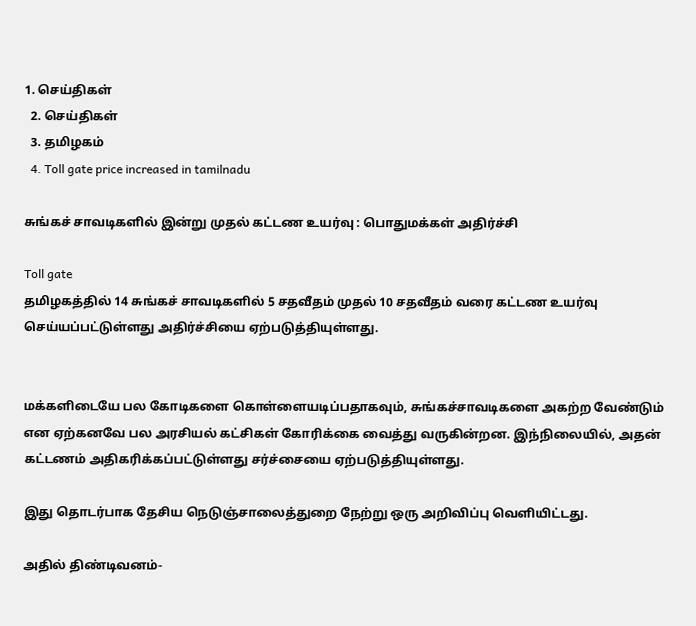1. செய்திகள்
  2. செய்திகள்
  3. த‌மிழக‌ம்
  4. Toll gate price increased in tamilnadu

சுங்கச் சாவடிகளில் இன்று முதல் கட்டண உயர்வு : பொதுமக்கள் அதிர்ச்சி

Toll gate
தமிழகத்தில் 14 சுங்கச் சாவடிகளில் 5 சதவீதம் முதல் 10 சதவீதம் வரை கட்டண உயர்வு செய்யப்பட்டுள்ளது அதிர்ச்சியை ஏற்படுத்தியுள்ளது.


மக்களிடையே பல கோடிகளை கொள்ளையடிப்பதாகவும், சுங்கச்சாவடிகளை அகற்ற வேண்டும் என ஏற்கனவே பல அரசியல் கட்சிகள் கோரிக்கை வைத்து வருகின்றன. இந்நிலையில், அதன் கட்டணம் அதிகரிக்கப்பட்டுள்ளது சர்ச்சையை ஏற்படுத்தியுள்ளது.

இது தொடர்பாக தேசிய நெடுஞ்சாலைத்துறை நேற்று ஒரு அறிவிப்பு வெளியிட்டது.

அதில் திண்டிவனம்-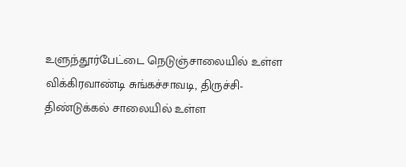உளுந்தூர்பேட்டை நெடுஞ்சாலையில் உள்ள விக்கிரவாண்டி சுங்கச்சாவடி, திருச்சி-திண்டுக்கல் சாலையில் உள்ள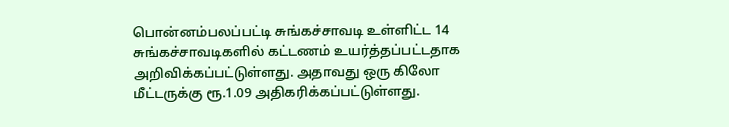பொன்னம்பலப்பட்டி சுங்கச்சாவடி உள்ளிட்ட 14 சுங்கச்சாவடிகளில் கட்டணம் உயர்த்தப்பட்டதாக அறிவிக்கப்பட்டுள்ளது. அதாவது ஒரு கிலோ மீட்டருக்கு ரூ.1.09 அதிகரிக்கப்பட்டுள்ளது.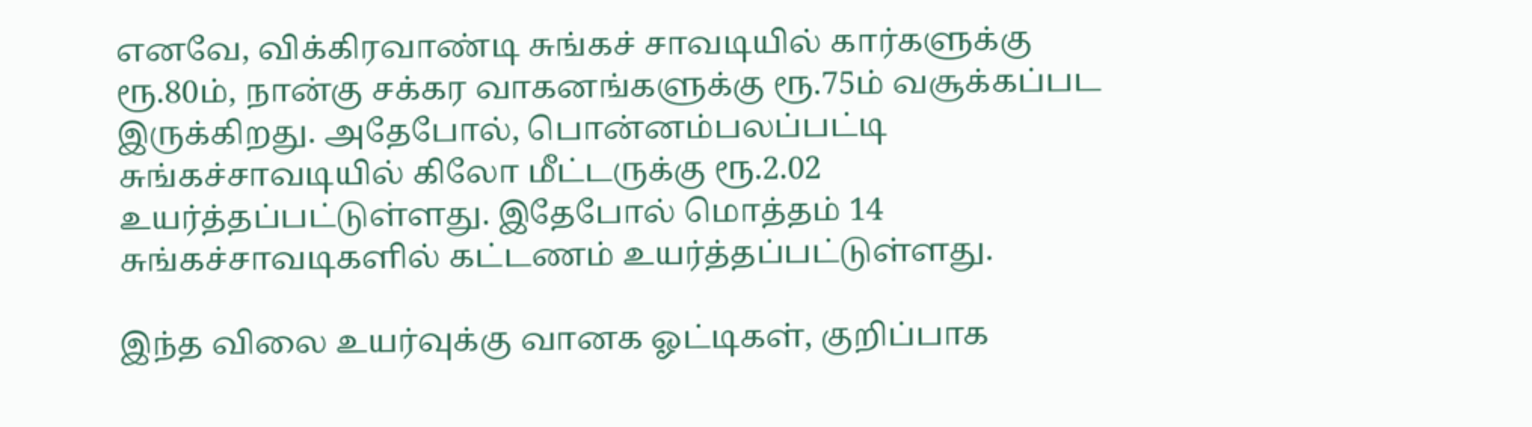எனவே, விக்கிரவாண்டி சுங்கச் சாவடியில் கார்களுக்கு ரூ.80ம், நான்கு சக்கர வாகனங்களுக்கு ரூ.75ம் வசூக்கப்பட இருக்கிறது. அதேபோல், பொன்னம்பலப்பட்டி சுங்கச்சாவடியில் கிலோ மீட்டருக்கு ரூ.2.02 உயர்த்தப்பட்டுள்ளது. இதேபோல் மொத்தம் 14 சுங்கச்சாவடிகளில் கட்டணம் உயர்த்தப்பட்டுள்ளது.

இந்த விலை உயர்வுக்கு வானக ஓட்டிகள், குறிப்பாக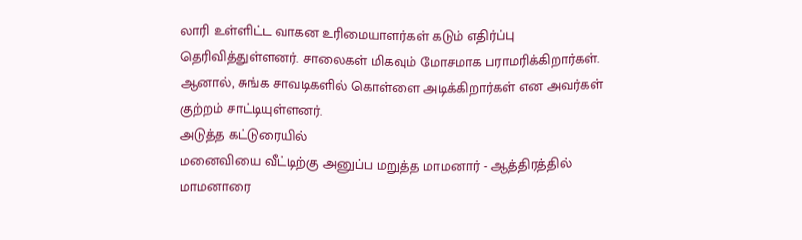லாரி உள்ளிட்ட வாகன உரிமையாளர்கள் கடும் எதிர்ப்பு தெரிவித்துள்ளனர். சாலைகள் மிகவும் மோசமாக பராமரிக்கிறார்கள். ஆனால், சுங்க சாவடிகளில் கொள்ளை அடிக்கிறார்கள் என அவர்கள் குற்றம் சாட்டியுள்ளனர்.
அடுத்த கட்டுரையில்
மனைவியை வீட்டிற்கு அனுப்ப மறுத்த மாமனார் - ஆத்திரத்தில் மாமனாரை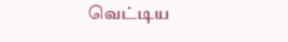வெட்டிய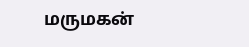மருமகன்